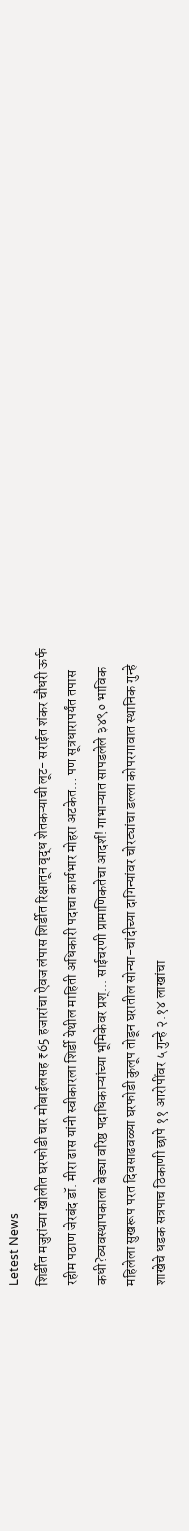Letest News
शिर्डीत मजुरांच्या खोलीत घरफोडी चार मोबाईलसह ₹65 हजारांचा ऐवज लंपास शिर्डीत रिक्षातून वृद्ध शेतकऱ्याची लूट- सराईत शंकर चौधरी ऊर्फ रहीम पठाण जेरबंद डॉ. मीरा ढास यांनी स्वीकारला शिर्डी येथील माहिती अधिकारी पदाचा कार्यभार मोहरा अटकेत… पण सूत्रधारापर्यंत तपास कधी?व्यवस्थापकाला बेड्या वरिष्ठ पदाधिकाऱ्यांच्या भूमिकेवर प्रश्... साईचरणी प्रामाणिकतेचा आदर्श! गाभाऱ्यात सापडलेले ३४९० भाविक महिलेला सुखरूप परत दिवसाढवळ्या घरफोडी कुलूप तोडून घरातील सोन्या-चांदीच्या दागिन्यांवर चोरट्यांचा डल्ला कोपरगावात स्थानिक गुन्हे शाखेचे धडक सत्रपाच ठिकाणी छापे ११ आरोपींवर ५ गुन्हे २.१४ लाखांचा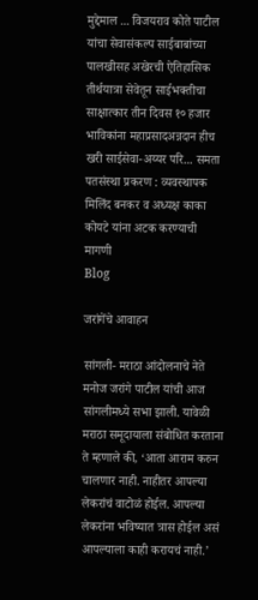मुद्देमाल ... विजयराव कोते पाटील यांचा सेवासंकल्प साईबाबांच्या पालखीसह अखेरची ऐतिहासिक तीर्थयात्रा सेवेतून साईभक्तीचा साक्षात्कार तीन दिवस १० हजार भाविकांना महाप्रसादअन्नदान हीच खरी साईसेवा-अय्यर परि... समता पतसंस्था प्रकरण : व्यवस्थापक मिलिंद बनकर व अध्यक्ष काका कोयटे यांना अटक करण्याची मागणी
Blog

जरांगेंचे आवाहन

सांगली- मराठा आंदोलनाचे नेते मनोज जरांगे पाटील यांची आज सांगलीमध्ये सभा झाली. यावेळी मराठा समूदायाला संबोधित करताना ते म्हणाले की, ‘आता आराम करुन चालणार नाही. नाहीतर आपल्या लेकरांचं वाटोळं होईल. आपल्या लेकरांना भविष्यात त्रास होईल असं आपल्याला काही करायचं नाही.’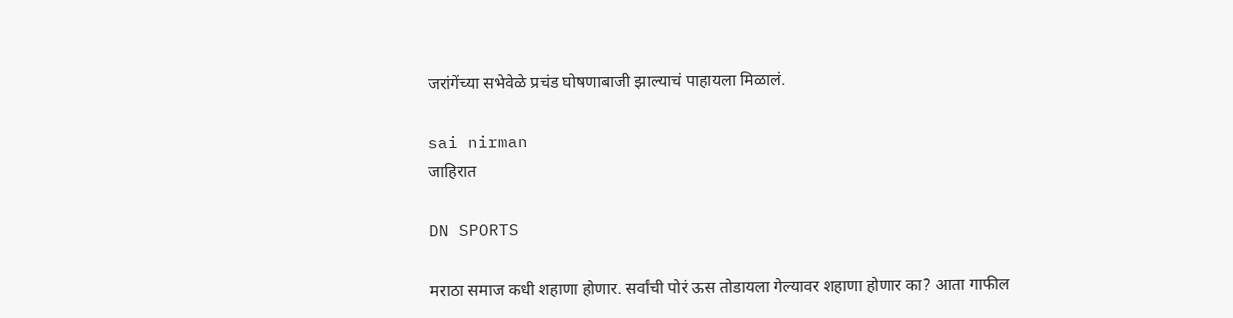जरांगेंच्या सभेवेळे प्रचंड घोषणाबाजी झाल्याचं पाहायला मिळालं.

sai nirman
जाहिरात

DN SPORTS

मराठा समाज कधी शहाणा होणार. सर्वांची पोरं ऊस तोडायला गेल्यावर शहाणा होणार का? आता गाफील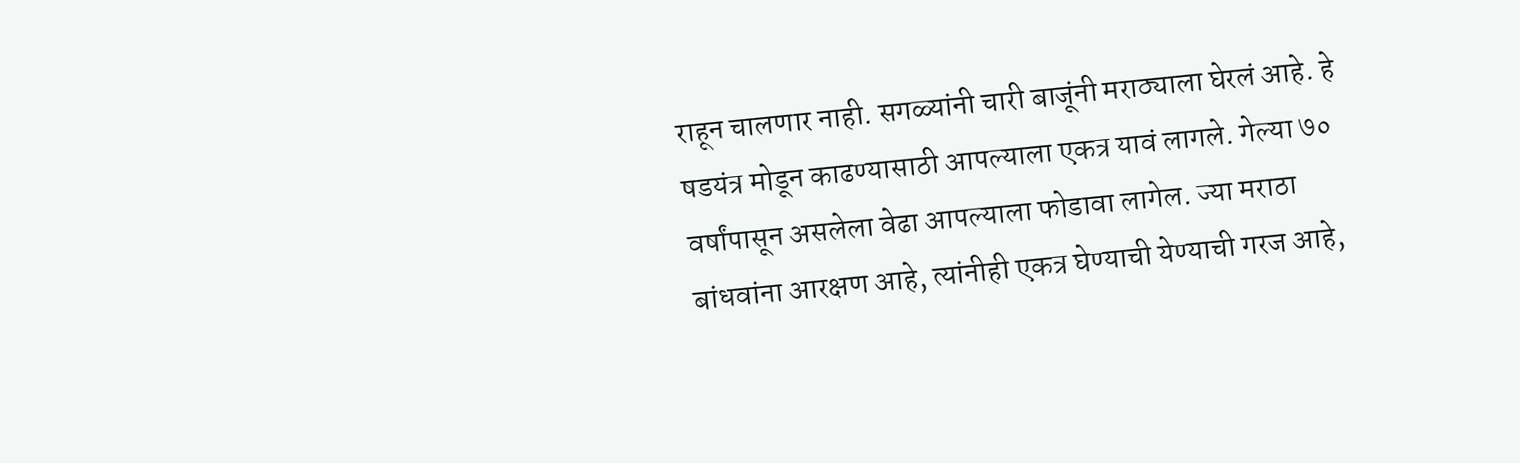राहून चालणार नाही. सगळ्यांनी चारी बाजूंनी मराठ्याला घेरलं आहे. हे षडयंत्र मोडून काढण्यासाठी आपल्याला एकत्र यावं लागले. गेल्या ७० वर्षांपासून असलेला वेढा आपल्याला फोडावा लागेल. ज्या मराठा बांधवांना आरक्षण आहे, त्यांनीही एकत्र घेण्याची येण्याची गरज आहे,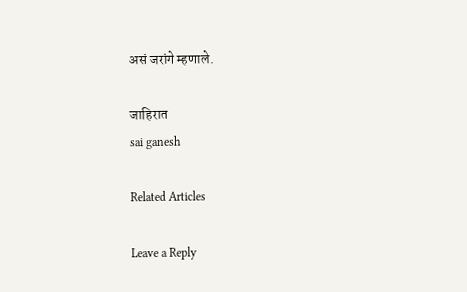असं जरांगे म्हणाले.

जाहिरात
sai ganesh

Related Articles

Leave a Reply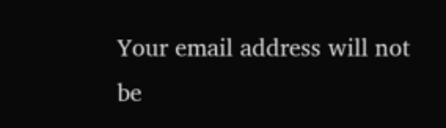Your email address will not be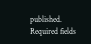published. Required fields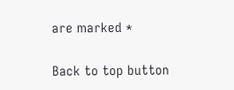are marked *

Back to top button